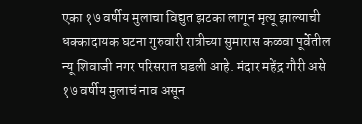एका १७ वर्षीय मुलाचा विद्युत झटका लागून मृत्यू झाल्याची धक्कादायक घटना गुरुवारी रात्रीच्या सुमारास कळवा पूर्वेतील न्यू शिवाजी नगर परिसरात घडली आहे. मंदार महेंद्र गौरी असे १७ वर्षीय मुलाचं नाव असून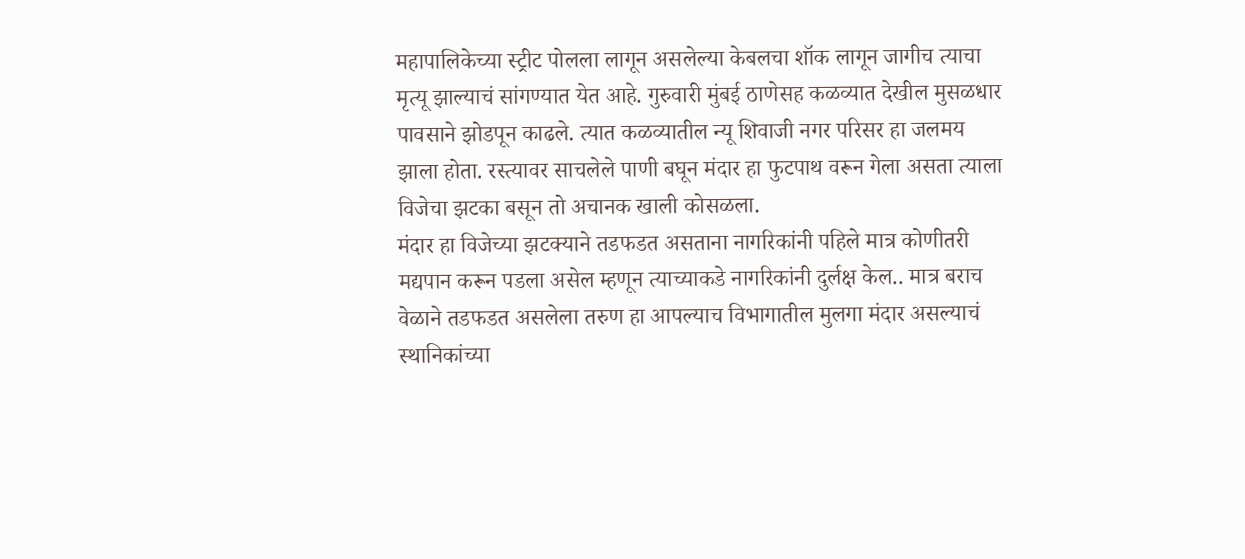महापालिकेच्या स्ट्रीट पोलला लागून असलेल्या केबलचा शॉक लागून जागीच त्याचा मृत्यू झाल्याचं सांगण्यात येत आहे. गुरुवारी मुंबई ठाणेसह कळव्यात देखील मुसळधार पावसाने झोडपून काढले. त्यात कळव्यातील न्यू शिवाजी नगर परिसर हा जलमय झाला होता. रस्त्यावर साचलेले पाणी बघून मंदार हा फुटपाथ वरून गेला असता त्याला विजेचा झटका बसून तो अचानक खाली कोसळला.
मंदार हा विजेच्या झटक्याने तडफडत असताना नागरिकांनी पहिले मात्र कोणीतरी मद्यपान करून पडला असेल म्हणून त्याच्याकडे नागरिकांनी दुर्लक्ष केल.. मात्र बराच वेळाने तडफडत असलेला तरुण हा आपल्याच विभागातील मुलगा मंदार असल्याचं स्थानिकांच्या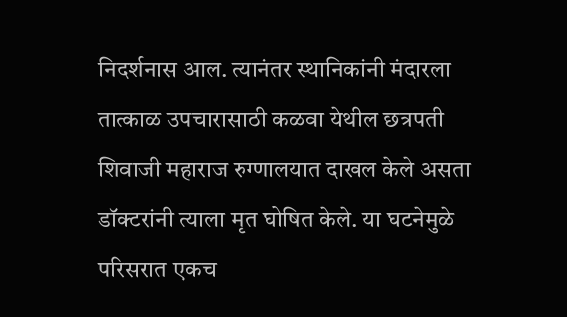निदर्शनास आल. त्यानंतर स्थानिकांनी मंदारला तात्काळ उपचारासाठी कळवा येथील छत्रपती शिवाजी महाराज रुग्णालयात दाखल केले असता डॉक्टरांनी त्याला मृत घोषित केले. या घटनेमुळे परिसरात एकच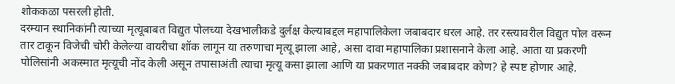शोककळा पसरली होती.
दरम्यान स्थानिकांनी त्याच्या मृत्यूबाबत विद्युत पोलच्या देखभालीकडे दुर्लक्ष केल्याबद्दल महापालिकेला जबाबदार धरल आहे. तर रस्त्यावरील विद्युत पोल वरून तार टाकून विजेची चोरी केलेल्या वायरीचा शॉक लागून या तरुणाचा मृत्यू झाला आहे, असा दावा महापालिका प्रशासनाने केला आहे. आता या प्रकरणी पोलिसांनी अकस्मात मृत्यूची नोंद केली असून तपासाअंती त्याचा मृत्यू कसा झाला आणि या प्रकरणात नक्की जबाबदार कोण? हे स्पष्ट होणार आहे.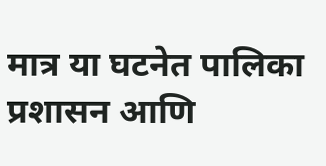मात्र या घटनेत पालिका प्रशासन आणि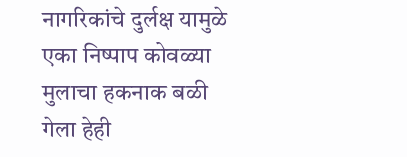नागरिकांचे दुर्लक्ष यामुळे एका निष्पाप कोवळ्या मुलाचा हकनाक बळी गेला हेही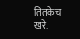तितकेच खरे.